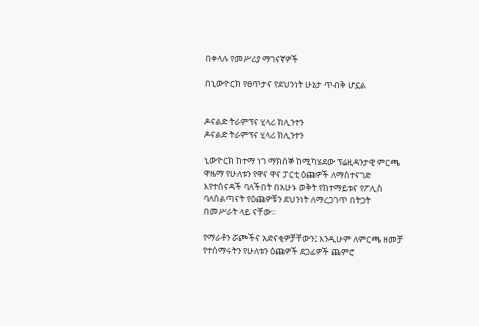በቀላሉ የመሥሪያ ማገናኛዎች

በኒውዮርክ የፀጥታና የደህንነት ሁኔታ ጥብቅ ሆኗል


ዶናልድ ትራምፕና ሂላሪ ክሊንተን
ዶናልድ ትራምፕና ሂላሪ ክሊንተን

ኒውዮርክ ከተማ ነገ ማክሰኞ ከሚካሄደው ፕሬዚዳንታዊ ምርጫ ዋዜማ የሁለቱን የዋና ዋና ፓርቲ ዕጩዎች ለማስተናገድ እየተሰናዳች ባለችበት በአሁኑ ወቅት የከተማይቱና የፖሊስ ባለስልጣናት የዕጩዎቹን ደህንነት ለማረጋገጥ በትጋት በመሥራት ላይ ናቸው፡፡

የማራቶን ሯጮችና አድናቂዎቻቸውን፤ እንዲሁም ለምርጫ ዘመቻ የተሰማሩትን የሁለቱን ዕጩዎች ደጋፊዎች ጨምሮ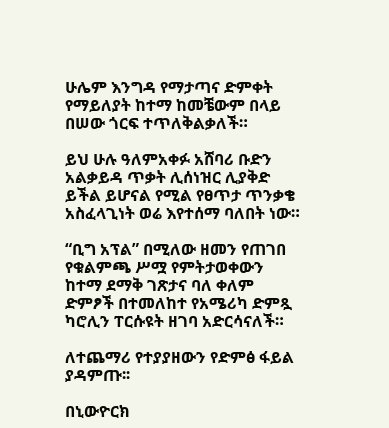ሁሌም እንግዳ የማታጣና ድምቀት የማይለያት ከተማ ከመቼውም በላይ በሠው ጎርፍ ተጥለቅልቃለች።

ይህ ሁሉ ዓለምአቀፉ አሸባሪ ቡድን አልቃይዳ ጥቃት ሊሰነዝር ሊያቅድ ይችል ይሆናል የሚል የፀጥታ ጥንቃቄ አስፈላጊነት ወሬ እየተሰማ ባለበት ነው።

“ቢግ አፕል” በሚለው ዘመን የጠገበ የቁልምጫ ሥሟ የምትታወቀውን ከተማ ደማቅ ገጽታና ባለ ቀለም ድምፆች በተመለከተ የአሜሪካ ድምጿ ካሮሊን ፐርሱዩት ዘገባ አድርሳናለች።

ለተጨማሪ የተያያዘውን የድምፅ ፋይል ያዳምጡ፡፡

በኒውዮርክ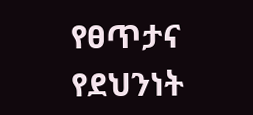የፀጥታና የደህንነት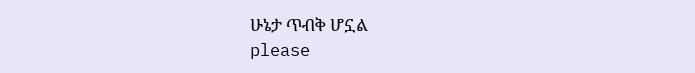ሁኔታ ጥብቅ ሆኗል
please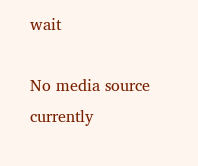wait

No media source currently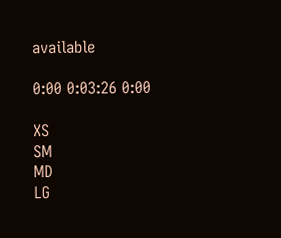available

0:00 0:03:26 0:00

XS
SM
MD
LG